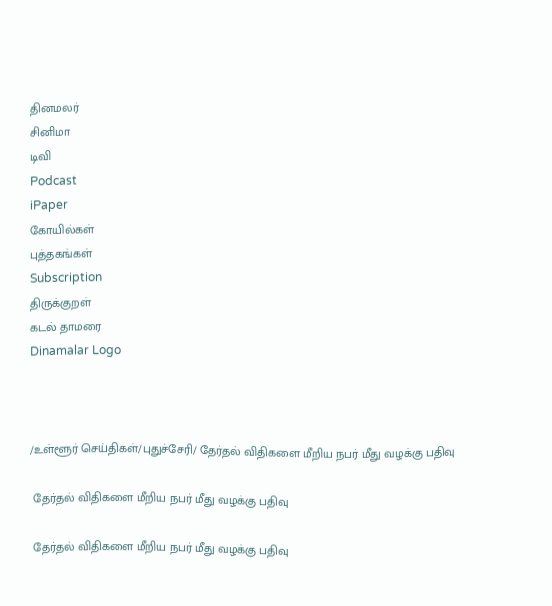தினமலர்
சினிமா
டிவி
Podcast
iPaper
கோயில்கள்
புத்தகங்கள்
Subscription
திருக்குறள்
கடல் தாமரை
Dinamalar Logo



/உள்ளூர் செய்திகள்/புதுச்சேரி/ தேர்தல் விதிகளை மீறிய நபர் மீது வழக்கு பதிவு

 தேர்தல் விதிகளை மீறிய நபர் மீது வழக்கு பதிவு

 தேர்தல் விதிகளை மீறிய நபர் மீது வழக்கு பதிவு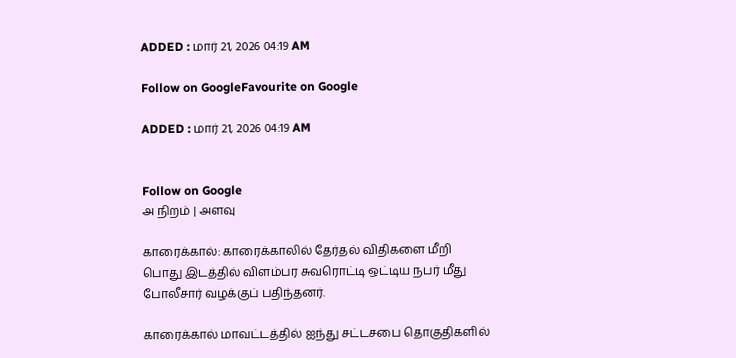ADDED : மார் 21, 2026 04:19 AM

Follow on GoogleFavourite on Google

ADDED : மார் 21, 2026 04:19 AM


Follow on Google
அ நிறம் | அளவு

காரைக்கால்: காரைக்காலில் தேர்தல் விதிகளை மீறி பொது இடத்தில் விளம்பர சுவரொட்டி ஒட்டிய நபர் மீது போலீசார் வழக்குப் பதிந்தனர்.

காரைக்கால் மாவட்டத்தில் ஐந்து சட்டசபை தொகுதிகளில்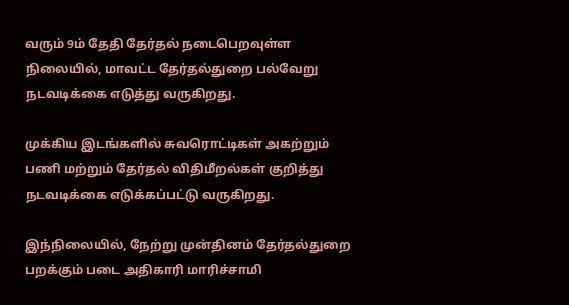வரும் 9ம் தேதி தேர்தல் நடைபெறவுள்ள நிலையில், மாவட்ட தேர்தல்துறை பல்வேறு நடவடிக்கை எடுத்து வருகிறது.

முக்கிய இடங்களில் சுவரொட்டிகள் அகற்றும் பணி மற்றும் தேர்தல் விதிமீறல்கள் குறித்து நடவடிக்கை எடுக்கப்பட்டு வருகிறது.

இந்நிலையில், நேற்று முன்தினம் தேர்தல்துறை பறக்கும் படை அதிகாரி மாரிச்சாமி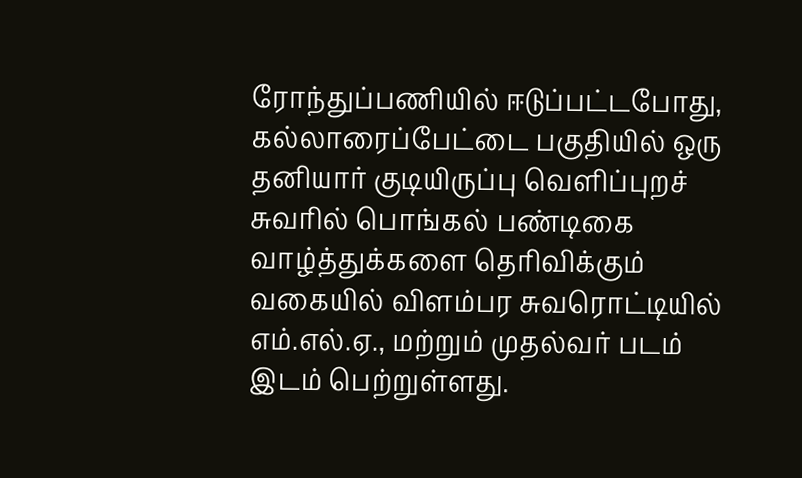ரோந்துப்பணியில் ஈடுப்பட்டபோது, கல்லாரைப்பேட்டை பகுதியில் ஒரு தனியார் குடியிருப்பு வெளிப்புறச் சுவரில் பொங்கல் பண்டிகை வாழ்த்துக்களை தெரிவிக்கும் வகையில் விளம்பர சுவரொட்டியில் எம்.எல்.ஏ., மற்றும் முதல்வர் படம் இடம் பெற்றுள்ளது.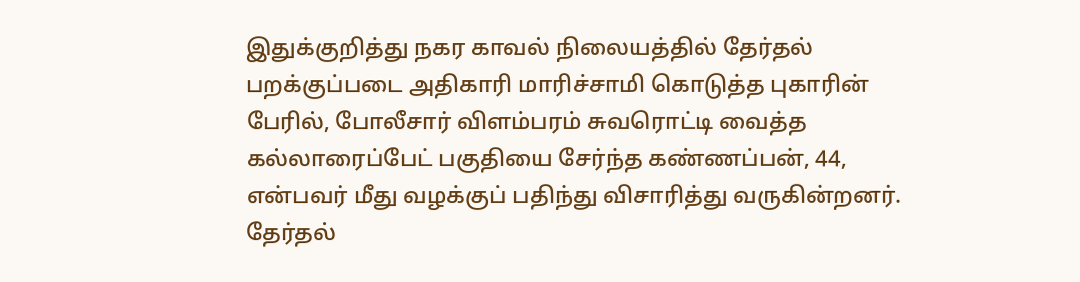இதுக்குறித்து நகர காவல் நிலையத்தில் தேர்தல் பறக்குப்படை அதிகாரி மாரிச்சாமி கொடுத்த புகாரின் பேரில், போலீசார் விளம்பரம் சுவரொட்டி வைத்த கல்லாரைப்பேட் பகுதியை சேர்ந்த கண்ணப்பன், 44, என்பவர் மீது வழக்குப் பதிந்து விசாரித்து வருகின்றனர். தேர்தல்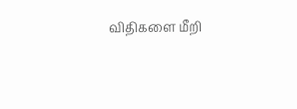விதிகளை மீறி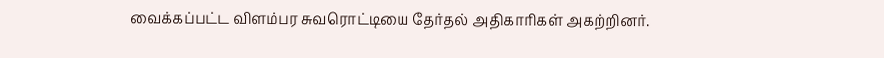வைக்கப்பட்ட விளம்பர சுவரொட்டியை தேர்தல் அதிகாரிகள் அகற்றினர்.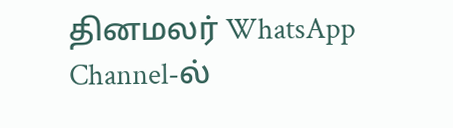தினமலர் WhatsApp Channel-ல்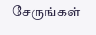சேருங்கள்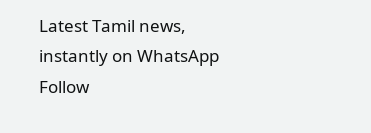Latest Tamil news, instantly on WhatsApp
Follow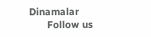Dinamalar
      Follow us